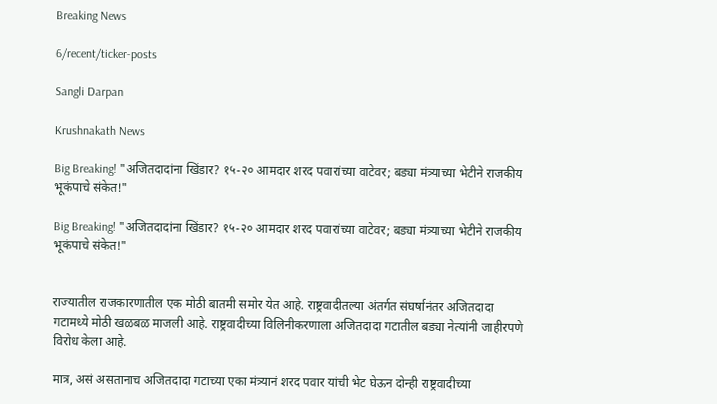Breaking News

6/recent/ticker-posts

Sangli Darpan

Krushnakath News

Big Breaking! "अजितदादांना खिंडार? १५-२० आमदार शरद पवारांच्या वाटेवर; बड्या मंत्र्याच्या भेटीने राजकीय भूकंपाचे संकेत!"

Big Breaking! "अजितदादांना खिंडार? १५-२० आमदार शरद पवारांच्या वाटेवर; बड्या मंत्र्याच्या भेटीने राजकीय भूकंपाचे संकेत!"


राज्यातील राजकारणातील एक मोठी बातमी समोर येत आहे. राष्ट्रवादीतल्या अंतर्गत संघर्षानंतर अजितदादा गटामध्ये मोठी खळबळ माजली आहे. राष्ट्रवादीच्या विलिनीकरणाला अजितदादा गटातील बड्या नेत्यांनी जाहीरपणे विरोध केला आहे.

मात्र, असं असतानाच अजितदादा गटाच्या एका मंत्र्यानं शरद पवार यांची भेट घेऊन दोन्ही राष्ट्रवादीच्या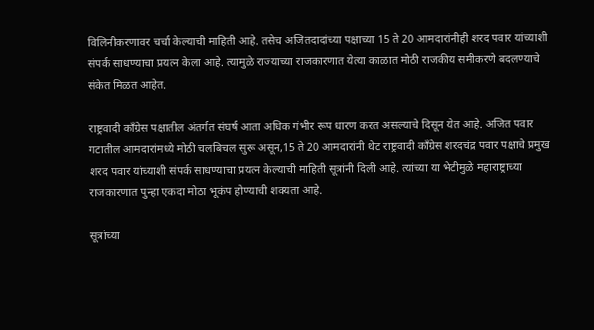विलिनीकरणावर चर्चा केल्याची माहिती आहे. तसेच अजितदादांच्या पक्षाच्या 15 ते 20 आमदारांनीही शरद पवार यांच्याशी संपर्क साधण्याचा प्रयत्न केला आहे. त्यामुळे राज्याच्या राजकारणात येत्या काळात मोठी राजकीय समीकरणे बदलण्याचे संकेत मिळत आहेत.

राष्ट्रवादी काँग्रेस पक्षातील अंतर्गत संघर्ष आता अधिक गंभीर रूप धारण करत असल्याचे दिसून येत आहे. अजित पवार गटातील आमदारांमध्ये मोठी चलबिचल सुरू असून,15 ते 20 आमदारांनी थेट राष्ट्रवादी काँग्रेस शरदचंद्र पवार पक्षाचे प्रमुख शरद पवार यांच्याशी संपर्क साधण्याचा प्रयत्न केल्याची माहिती सूत्रांनी दिली आहे. त्यांच्या या भेटीमुळे महाराष्ट्राच्या राजकारणात पुन्हा एकदा मोठा भूकंप होण्याची शक्यता आहे.

सूत्रांच्या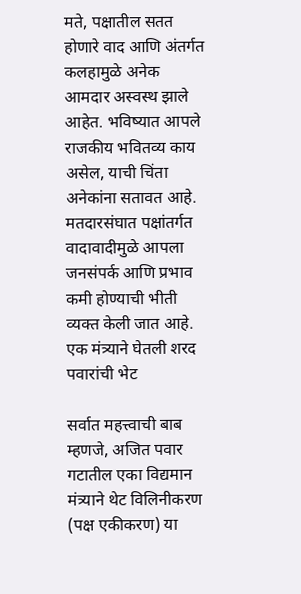मते, पक्षातील सतत होणारे वाद आणि अंतर्गत कलहामुळे अनेक आमदार अस्वस्थ झाले आहेत. भविष्यात आपले राजकीय भवितव्य काय असेल, याची चिंता अनेकांना सतावत आहे. मतदारसंघात पक्षांतर्गत वादावादीमुळे आपला जनसंपर्क आणि प्रभाव कमी होण्याची भीती व्यक्त केली जात आहे.
एक मंत्र्याने घेतली शरद पवारांची भेट

सर्वात महत्त्वाची बाब म्हणजे, अजित पवार गटातील एका विद्यमान मंत्र्याने थेट विलिनीकरण (पक्ष एकीकरण) या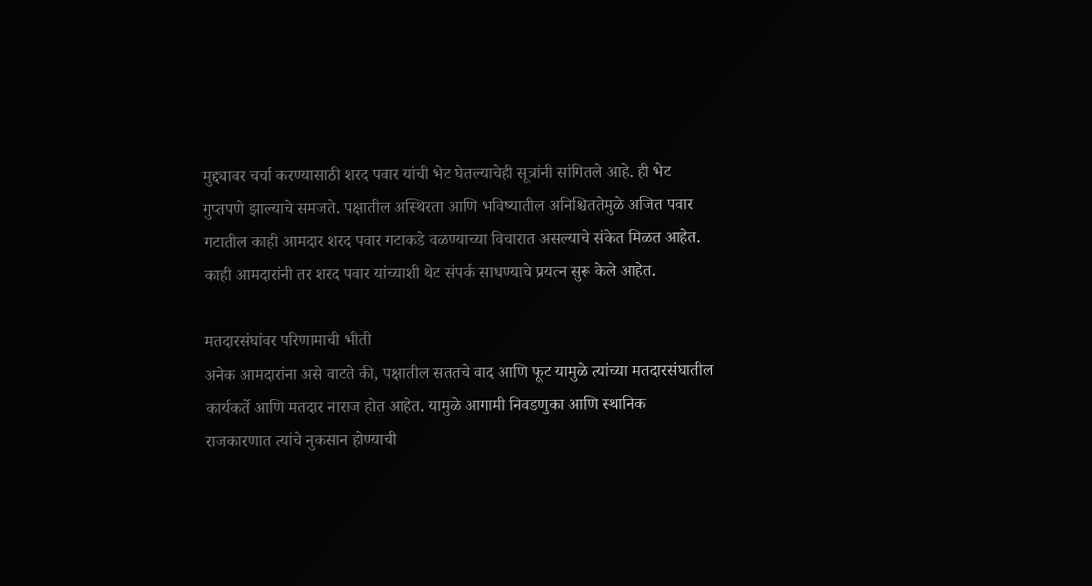मुद्द्यावर चर्चा करण्यासाठी शरद पवार यांची भेट घेतल्याचेही सूत्रांनी सांगितले आहे. ही भेट गुप्तपणे झाल्याचे समजते. पक्षातील अस्थिरता आणि भविष्यातील अनिश्चिततेमुळे अजित पवार गटातील काही आमदार शरद पवार गटाकडे वळण्याच्या विचारात असल्याचे संकेत मिळत आहेत. काही आमदारांनी तर शरद पवार यांच्याशी थेट संपर्क साधण्याचे प्रयत्न सुरू केले आहेत.

मतदारसंघांवर परिणामाची भीती
अनेक आमदारांना असे वाटते की, पक्षातील सततचे वाद आणि फूट यामुळे त्यांच्या मतदारसंघातील कार्यकर्ते आणि मतदार नाराज होत आहेत. यामुळे आगामी निवडणुका आणि स्थानिक राजकारणात त्यांचे नुकसान होण्याची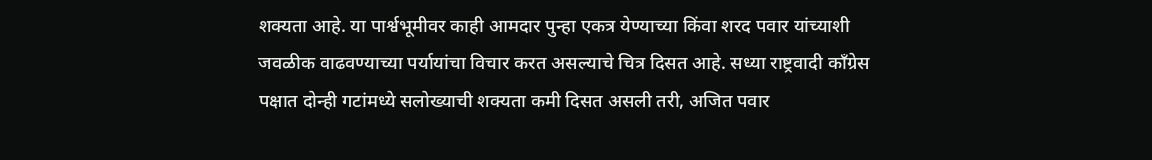शक्यता आहे. या पार्श्वभूमीवर काही आमदार पुन्हा एकत्र येण्याच्या किंवा शरद पवार यांच्याशी जवळीक वाढवण्याच्या पर्यायांचा विचार करत असल्याचे चित्र दिसत आहे. सध्या राष्ट्रवादी काँग्रेस पक्षात दोन्ही गटांमध्ये सलोख्याची शक्यता कमी दिसत असली तरी, अजित पवार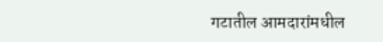गटातील आमदारांमधील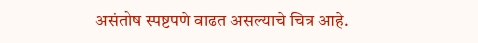असंतोष स्पष्टपणे वाढत असल्याचे चित्र आहे.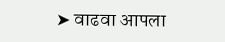➤ वाढवा आपला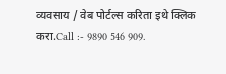व्यवसाय / वेब पोर्टल्स करिता इथे क्लिक करा.Call :- 9890 546 909.